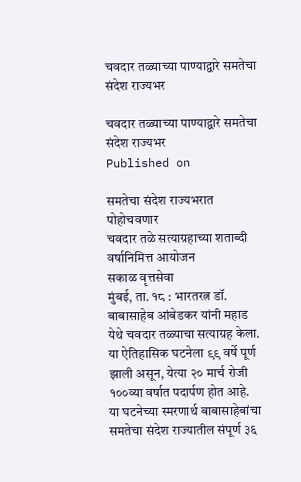चवदार तळ्याच्या पाण्याद्वारे समतेचा संदेश राज्यभर

चवदार तळ्याच्या पाण्याद्वारे समतेचा संदेश राज्यभर
Published on

समतेचा संदेश राज्यभरात पोहोचवणार
चवदार तळे सत्याग्रहाच्या शताब्दी वर्षानिमित्त आयोजन
सकाळ वृत्तसेवा
मुंबई, ता. १८ : भारतरत्न डॉ. बाबासाहेब आंबेडकर यांनी महाड येथे चवदार तळ्याचा सत्याग्रह केला. या ऐतिहासिक घटनेला ९९ वर्षे पूर्ण झाली असून, येत्या २० मार्च रोजी १००व्या वर्षात पदार्पण होत आहे. या घटनेच्या स्मरणार्थ बाबासाहेबांचा समतेचा संदेश राज्यातील संपूर्ण ३६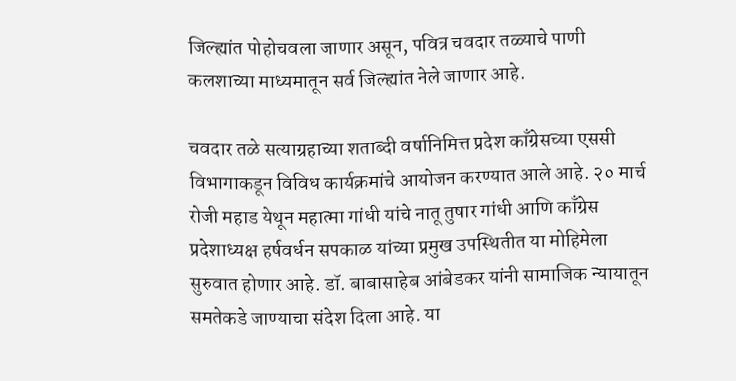जिल्ह्यांत पोहोचवला जाणार असून, पवित्र चवदार तळ्याचे पाणी कलशाच्या माध्यमातून सर्व जिल्ह्यांत नेले जाणार आहे.

चवदार तळे सत्याग्रहाच्या शताब्दी वर्षानिमित्त प्रदेश काँग्रेसच्या एससी विभागाकडून विविध कार्यक्रमांचे आयोजन करण्यात आले आहे. २० मार्च रोजी महाड येथून महात्मा गांधी यांचे नातू तुषार गांधी आणि काँग्रेस प्रदेशाध्यक्ष हर्षवर्धन सपकाळ यांच्या प्रमुख उपस्थितीत या मोहिमेला सुरुवात होणार आहे. डॉ. बाबासाहेब आंबेडकर यांनी सामाजिक न्यायातून समतेकडे जाण्याचा संदेश दिला आहे. या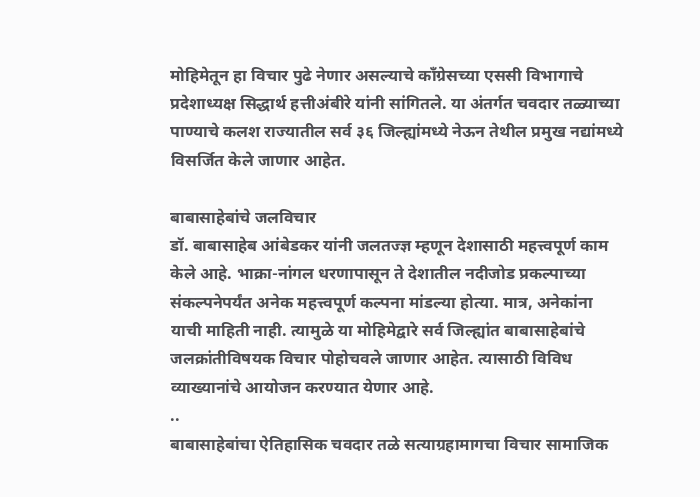मोहिमेतून हा विचार पुढे नेणार असल्याचे काँग्रेसच्या एससी विभागाचे प्रदेशाध्यक्ष सिद्धार्थ हत्तीअंबीरे यांनी सांगितले. या अंतर्गत चवदार तळ्याच्या पाण्याचे कलश राज्यातील सर्व ३६ जिल्ह्यांमध्ये नेऊन तेथील प्रमुख नद्यांमध्ये विसर्जित केले जाणार आहेत.

बाबासाहेबांचे जलविचार
डॉ. बाबासाहेब आंबेडकर यांनी जलतज्ज्ञ म्हणून देशासाठी महत्त्वपूर्ण काम केले आहे. भाक्रा-नांगल धरणापासून ते देशातील नदीजोड प्रकल्पाच्या संकल्पनेपर्यंत अनेक महत्त्वपूर्ण कल्पना मांडल्या होत्या. मात्र, अनेकांना याची माहिती नाही. त्यामुळे या मोहिमेद्वारे सर्व जिल्ह्यांत बाबासाहेबांचे जलक्रांतीविषयक विचार पोहोचवले जाणार आहेत. त्यासाठी विविध व्याख्यानांचे आयोजन करण्यात येणार आहे.
..
बाबासाहेबांचा ऐतिहासिक चवदार तळे सत्याग्रहामागचा विचार सामाजिक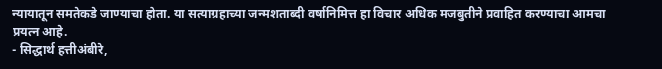न्यायातून समतेकडे जाण्याचा होता. या सत्याग्रहाच्या जन्मशताब्दी वर्षानिमित्त हा विचार अधिक मजबुतीने प्रवाहित करण्याचा आमचा प्रयत्न आहे.
- सिद्धार्थ हत्तीअंबीरे,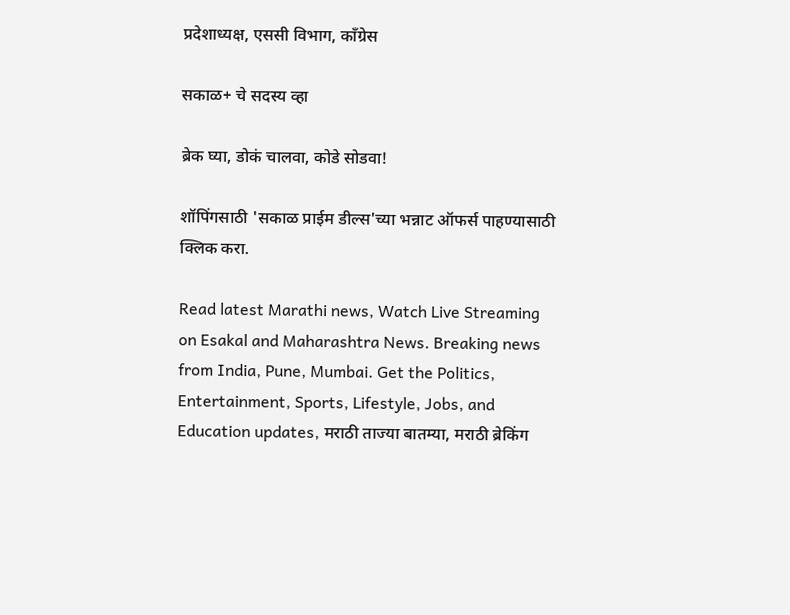प्रदेशाध्यक्ष, एससी विभाग, काँग्रेस

सकाळ+ चे सदस्य व्हा

ब्रेक घ्या, डोकं चालवा, कोडे सोडवा!

शॉपिंगसाठी 'सकाळ प्राईम डील्स'च्या भन्नाट ऑफर्स पाहण्यासाठी क्लिक करा.

Read latest Marathi news, Watch Live Streaming on Esakal and Maharashtra News. Breaking news from India, Pune, Mumbai. Get the Politics, Entertainment, Sports, Lifestyle, Jobs, and Education updates, मराठी ताज्या बातम्या, मराठी ब्रेकिंग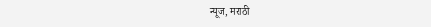न्यूज, मराठी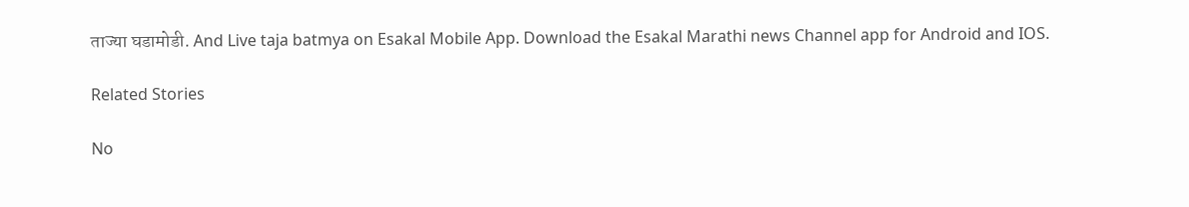ताज्या घडामोडी. And Live taja batmya on Esakal Mobile App. Download the Esakal Marathi news Channel app for Android and IOS.

Related Stories

No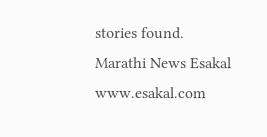stories found.
Marathi News Esakal
www.esakal.com